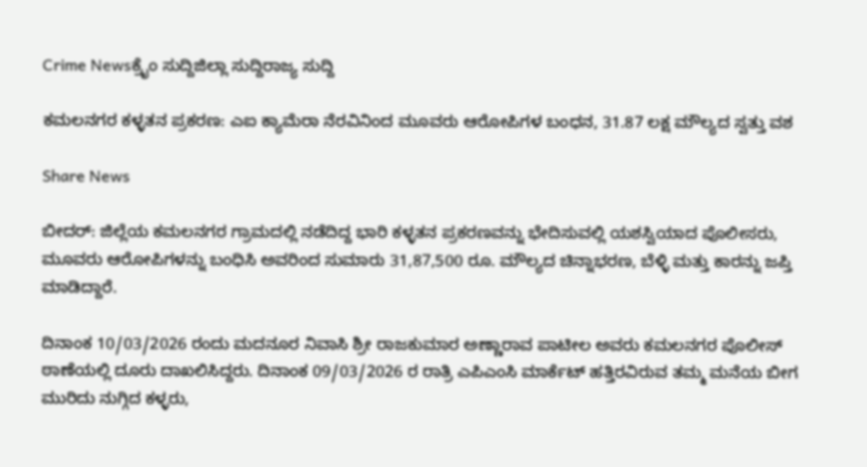Crime Newsಕ್ರೈಂ ಸುದ್ದಿಜಿಲ್ಲಾ ಸುದ್ದಿರಾಜ್ಯ ಸುದ್ದಿ

ಕಮಲನಗರ ಕಳ್ಳತನ ಪ್ರಕರಣ: ಎಐ ಕ್ಯಾಮೆರಾ ನೆರವಿನಿಂದ ಮೂವರು ಆರೋಪಿಗಳ ಬಂಧನ, 31.87 ಲಕ್ಷ ಮೌಲ್ಯದ ಸ್ವತ್ತು ವಶ

Share News

ಬೀದರ್: ಜಿಲ್ಲೆಯ ಕಮಲನಗರ ಗ್ರಾಮದಲ್ಲಿ ನಡೆದಿದ್ದ ಭಾರಿ ಕಳ್ಳತನ ಪ್ರಕರಣವನ್ನು ಭೇದಿಸುವಲ್ಲಿ ಯಶಸ್ವಿಯಾದ ಪೊಲೀಸರು, ಮೂವರು ಆರೋಪಿಗಳನ್ನು ಬಂಧಿಸಿ ಅವರಿಂದ ಸುಮಾರು 31,87,500 ರೂ. ಮೌಲ್ಯದ ಚಿನ್ನಾಭರಣ, ಬೆಳ್ಳಿ ಮತ್ತು ಕಾರನ್ನು ಜಪ್ತಿ ಮಾಡಿದ್ದಾರೆ.

ದಿನಾಂಕ 10/03/2026 ರಂದು ಮದನೂರ ನಿವಾಸಿ ಶ್ರೀ ರಾಜಕುಮಾರ ಅಣ್ಣಾರಾವ ಪಾಟೀಲ ಅವರು ಕಮಲನಗರ ಪೊಲೀಸ್ ಠಾಣೆಯಲ್ಲಿ ದೂರು ದಾಖಲಿಸಿದ್ದರು. ದಿನಾಂಕ 09/03/2026 ರ ರಾತ್ರಿ ಎಪಿಎಂಸಿ ಮಾರ್ಕೆಟ್ ಹತ್ತಿರವಿರುವ ತಮ್ಮ ಮನೆಯ ಬೀಗ ಮುರಿದು ನುಗ್ಗಿದ ಕಳ್ಳರು,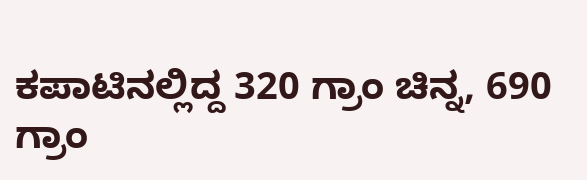ಕಪಾಟಿನಲ್ಲಿದ್ದ 320 ಗ್ರಾಂ ಚಿನ್ನ, 690 ಗ್ರಾಂ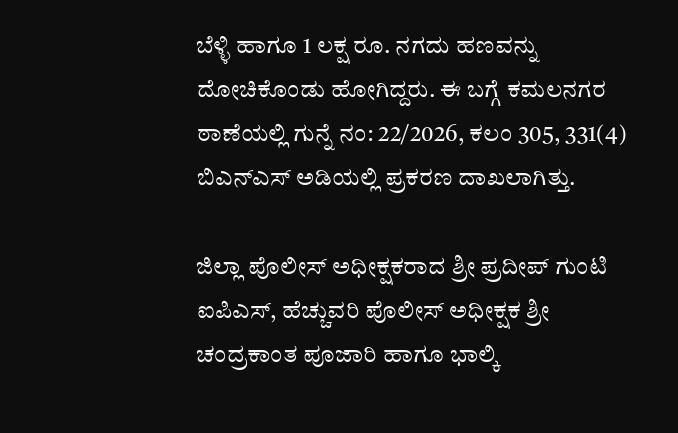ಬೆಳ್ಳಿ ಹಾಗೂ 1 ಲಕ್ಷ ರೂ. ನಗದು ಹಣವನ್ನು ದೋಚಿಕೊಂಡು ಹೋಗಿದ್ದರು. ಈ ಬಗ್ಗೆ ಕಮಲನಗರ ಠಾಣೆಯಲ್ಲಿ ಗುನ್ನೆ ನಂ: 22/2026, ಕಲಂ 305, 331(4) ಬಿಎನ್‌ಎಸ್ ಅಡಿಯಲ್ಲಿ ಪ್ರಕರಣ ದಾಖಲಾಗಿತ್ತು.

ಜಿಲ್ಲಾ ಪೊಲೀಸ್ ಅಧೀಕ್ಷಕರಾದ ಶ್ರೀ ಪ್ರದೀಪ್ ಗುಂಟಿ ಐಪಿಎಸ್, ಹೆಚ್ಚುವರಿ ಪೊಲೀಸ್ ಅಧೀಕ್ಷಕ ಶ್ರೀ ಚಂದ್ರಕಾಂತ ಪೂಜಾರಿ ಹಾಗೂ ಭಾಲ್ಕಿ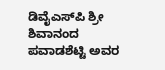ಡಿವೈಎಸ್‌ಪಿ ಶ್ರೀ ಶಿವಾನಂದ ಪವಾಡಶೆಟ್ಟಿ ಅವರ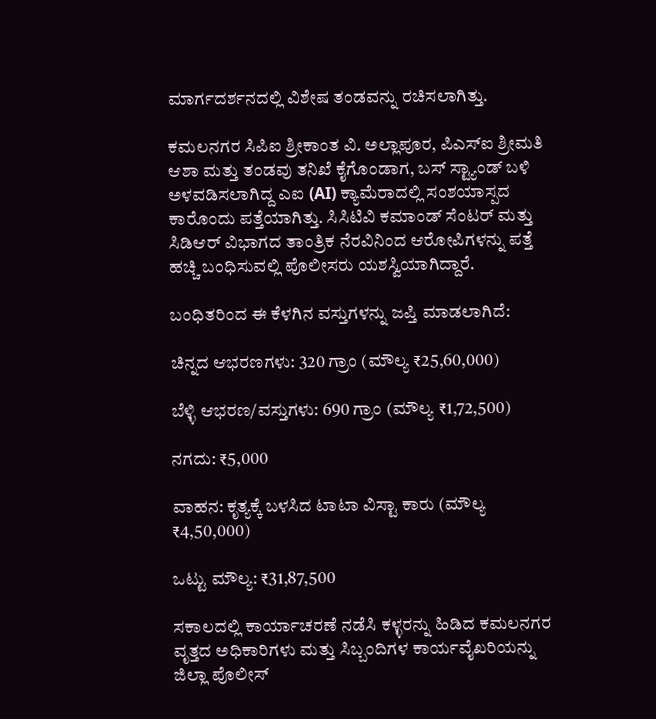ಮಾರ್ಗದರ್ಶನದಲ್ಲಿ ವಿಶೇಷ ತಂಡವನ್ನು ರಚಿಸಲಾಗಿತ್ತು.

ಕಮಲನಗರ ಸಿಪಿಐ ಶ್ರೀಕಾಂತ ವಿ. ಅಲ್ಲಾಪೂರ, ಪಿಎಸ್‌ಐ ಶ್ರೀಮತಿ ಆಶಾ ಮತ್ತು ತಂಡವು ತನಿಖೆ ಕೈಗೊಂಡಾಗ, ಬಸ್ ಸ್ಟ್ಯಾಂಡ್ ಬಳಿ ಅಳವಡಿಸಲಾಗಿದ್ದ ಎಐ (AI) ಕ್ಯಾಮೆರಾದಲ್ಲಿ ಸಂಶಯಾಸ್ಪದ ಕಾರೊಂದು ಪತ್ತೆಯಾಗಿತ್ತು. ಸಿಸಿಟಿವಿ ಕಮಾಂಡ್ ಸೆಂಟರ್ ಮತ್ತು ಸಿಡಿಆರ್ ವಿಭಾಗದ ತಾಂತ್ರಿಕ ನೆರವಿನಿಂದ ಆರೋಪಿಗಳನ್ನು ಪತ್ತೆ ಹಚ್ಚಿ ಬಂಧಿಸುವಲ್ಲಿ ಪೊಲೀಸರು ಯಶಸ್ವಿಯಾಗಿದ್ದಾರೆ.

ಬಂಧಿತರಿಂದ ಈ ಕೆಳಗಿನ ವಸ್ತುಗಳನ್ನು ಜಪ್ತಿ ಮಾಡಲಾಗಿದೆ:

ಚಿನ್ನದ ಆಭರಣಗಳು: 320 ಗ್ರಾಂ (ಮೌಲ್ಯ ₹25,60,000)

ಬೆಳ್ಳಿ ಆಭರಣ/ವಸ್ತುಗಳು: 690 ಗ್ರಾಂ (ಮೌಲ್ಯ ₹1,72,500)

ನಗದು: ₹5,000

ವಾಹನ: ಕೃತ್ಯಕ್ಕೆ ಬಳಸಿದ ಟಾಟಾ ವಿಸ್ಟಾ ಕಾರು (ಮೌಲ್ಯ ₹4,50,000)

ಒಟ್ಟು ಮೌಲ್ಯ: ₹31,87,500

ಸಕಾಲದಲ್ಲಿ ಕಾರ್ಯಾಚರಣೆ ನಡೆಸಿ ಕಳ್ಳರನ್ನು ಹಿಡಿದ ಕಮಲನಗರ ವೃತ್ತದ ಅಧಿಕಾರಿಗಳು ಮತ್ತು ಸಿಬ್ಬಂದಿಗಳ ಕಾರ್ಯವೈಖರಿಯನ್ನು ಜಿಲ್ಲಾ ಪೊಲೀಸ್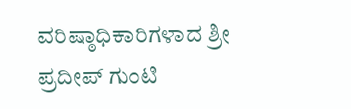ವರಿಷ್ಠಾಧಿಕಾರಿಗಳಾದ ಶ್ರೀ ಪ್ರದೀಪ್ ಗುಂಟಿ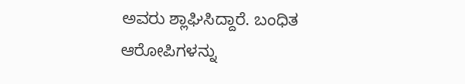ಅವರು ಶ್ಲಾಘಿಸಿದ್ದಾರೆ. ಬಂಧಿತ ಆರೋಪಿಗಳನ್ನು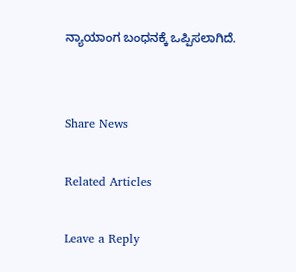ನ್ಯಾಯಾಂಗ ಬಂಧನಕ್ಕೆ ಒಪ್ಪಿಸಲಾಗಿದೆ.


Share News

Related Articles

Leave a Reply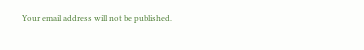Your email address will not be published.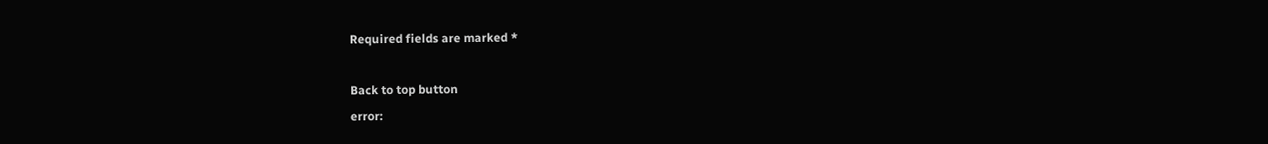Required fields are marked *

Back to top button
error: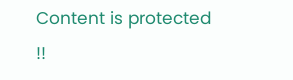Content is protected !!